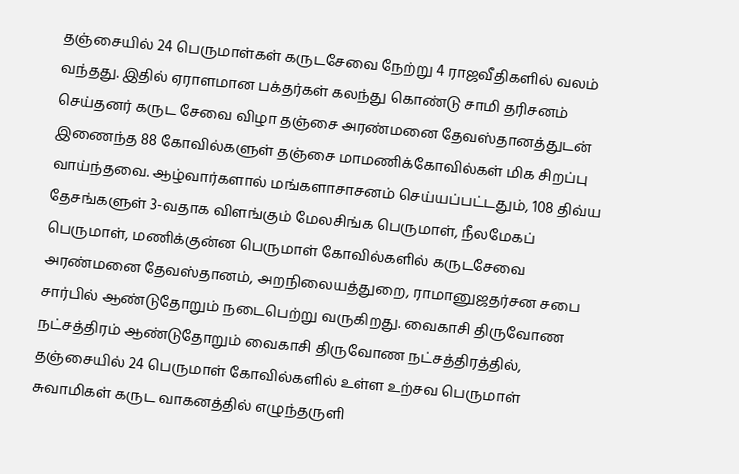தஞ்சையில் 24 பெருமாள்கள் கருடசேவை நேற்று 4 ராஜவீதிகளில் வலம் வந்தது. இதில் ஏராளமான பக்தர்கள் கலந்து கொண்டு சாமி தரிசனம் செய்தனர் கருட சேவை விழா தஞ்சை அரண்மனை தேவஸ்தானத்துடன் இணைந்த 88 கோவில்களுள் தஞ்சை மாமணிக்கோவில்கள் மிக சிறப்பு வாய்ந்தவை. ஆழ்வார்களால் மங்களாசாசனம் செய்யப்பட்டதும், 108 திவ்ய தேசங்களுள் 3-வதாக விளங்கும் மேலசிங்க பெருமாள், நீலமேகப் பெருமாள், மணிக்குன்ன பெருமாள் கோவில்களில் கருடசேவை அரண்மனை தேவஸ்தானம், அறநிலையத்துறை, ராமானுஜதர்சன சபை சார்பில் ஆண்டுதோறும் நடைபெற்று வருகிறது. வைகாசி திருவோண நட்சத்திரம் ஆண்டுதோறும் வைகாசி திருவோண நட்சத்திரத்தில், தஞ்சையில் 24 பெருமாள் கோவில்களில் உள்ள உற்சவ பெருமாள் சுவாமிகள் கருட வாகனத்தில் எழுந்தருளி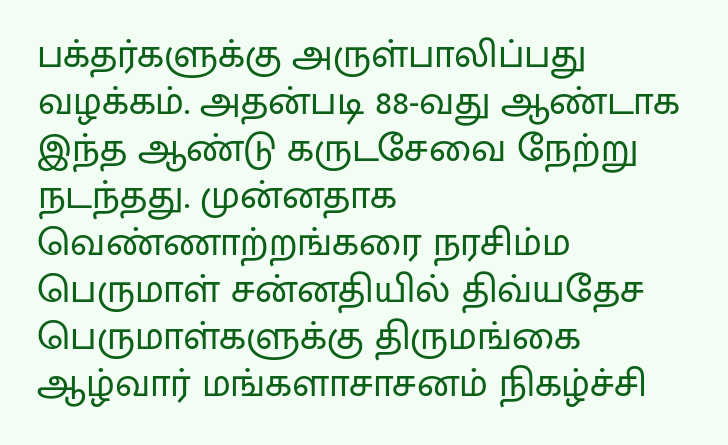பக்தர்களுக்கு அருள்பாலிப்பது வழக்கம். அதன்படி 88-வது ஆண்டாக இந்த ஆண்டு கருடசேவை நேற்று நடந்தது. முன்னதாக வெண்ணாற்றங்கரை நரசிம்ம பெருமாள் சன்னதியில் திவ்யதேச பெருமாள்களுக்கு திருமங்கை ஆழ்வார் மங்களாசாசனம் நிகழ்ச்சி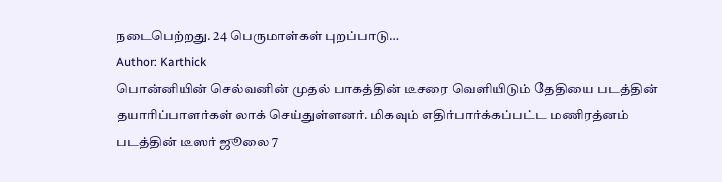நடைபெற்றது. 24 பெருமாள்கள் புறப்பாடு…
Author: Karthick
பொன்னியின் செல்வனின் முதல் பாகத்தின் டீசரை வெளியிடும் தேதியை படத்தின் தயாரிப்பாளர்கள் லாக் செய்துள்ளனர். மிகவும் எதிர்பார்க்கப்பட்ட மணிரத்னம் படத்தின் டீஸர் ஜூலை 7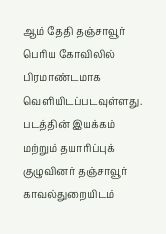ஆம் தேதி தஞ்சாவூர் பெரிய கோவிலில் பிரமாண்டமாக வெளியிடப்படவுள்ளது. படத்தின் இயக்கம் மற்றும் தயாரிப்புக் குழுவினர் தஞ்சாவூர் காவல்துறையிடம்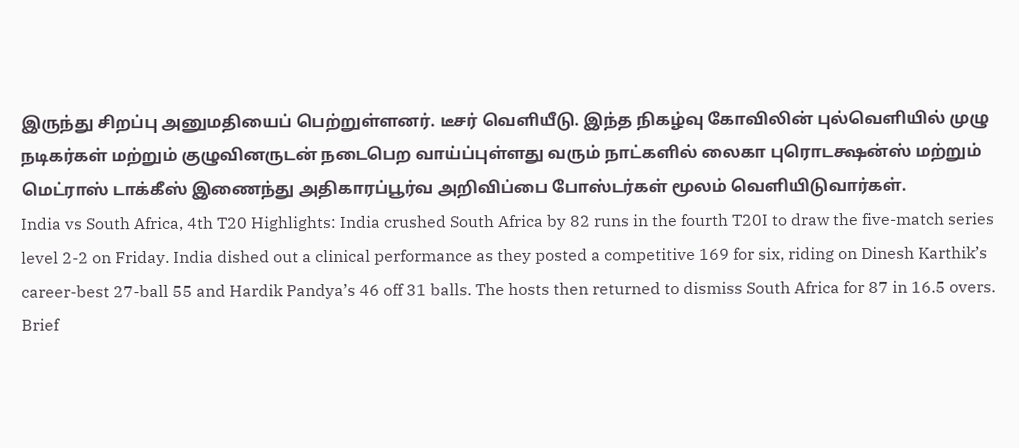இருந்து சிறப்பு அனுமதியைப் பெற்றுள்ளனர். டீசர் வெளியீடு. இந்த நிகழ்வு கோவிலின் புல்வெளியில் முழு நடிகர்கள் மற்றும் குழுவினருடன் நடைபெற வாய்ப்புள்ளது வரும் நாட்களில் லைகா புரொடக்ஷன்ஸ் மற்றும் மெட்ராஸ் டாக்கீஸ் இணைந்து அதிகாரப்பூர்வ அறிவிப்பை போஸ்டர்கள் மூலம் வெளியிடுவார்கள்.
India vs South Africa, 4th T20 Highlights: India crushed South Africa by 82 runs in the fourth T20I to draw the five-match series level 2-2 on Friday. India dished out a clinical performance as they posted a competitive 169 for six, riding on Dinesh Karthik’s career-best 27-ball 55 and Hardik Pandya’s 46 off 31 balls. The hosts then returned to dismiss South Africa for 87 in 16.5 overs. Brief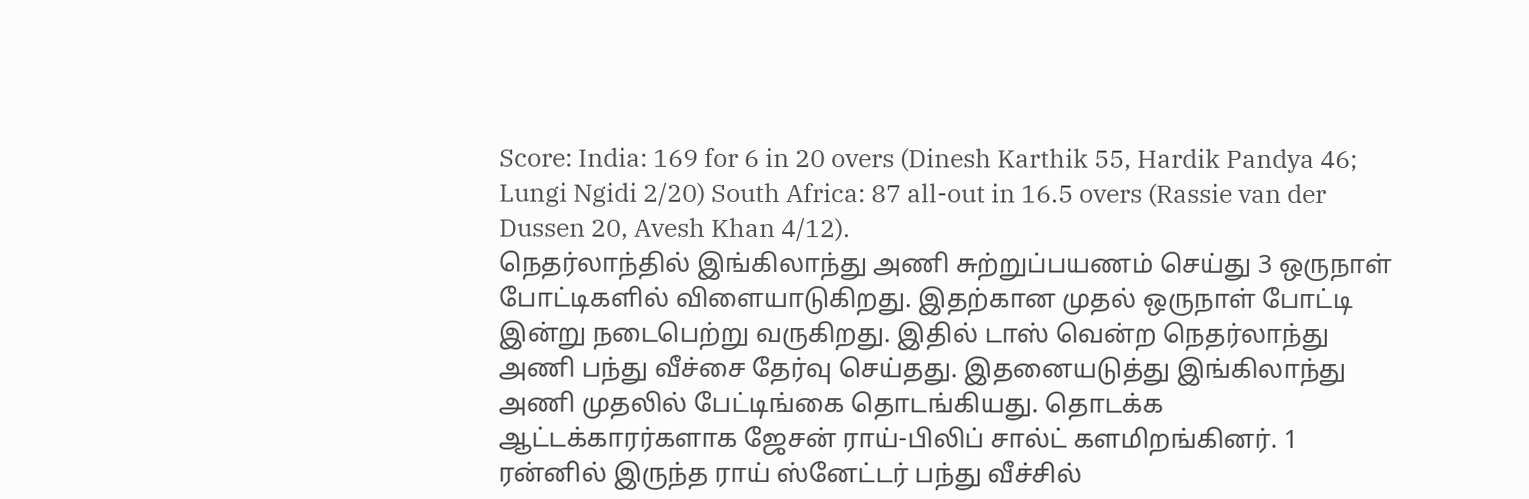Score: India: 169 for 6 in 20 overs (Dinesh Karthik 55, Hardik Pandya 46; Lungi Ngidi 2/20) South Africa: 87 all-out in 16.5 overs (Rassie van der Dussen 20, Avesh Khan 4/12).
நெதர்லாந்தில் இங்கிலாந்து அணி சுற்றுப்பயணம் செய்து 3 ஒருநாள் போட்டிகளில் விளையாடுகிறது. இதற்கான முதல் ஒருநாள் போட்டி இன்று நடைபெற்று வருகிறது. இதில் டாஸ் வென்ற நெதர்லாந்து அணி பந்து வீச்சை தேர்வு செய்தது. இதனையடுத்து இங்கிலாந்து அணி முதலில் பேட்டிங்கை தொடங்கியது. தொடக்க ஆட்டக்காரர்களாக ஜேசன் ராய்-பிலிப் சால்ட் களமிறங்கினர். 1 ரன்னில் இருந்த ராய் ஸ்னேட்டர் பந்து வீச்சில்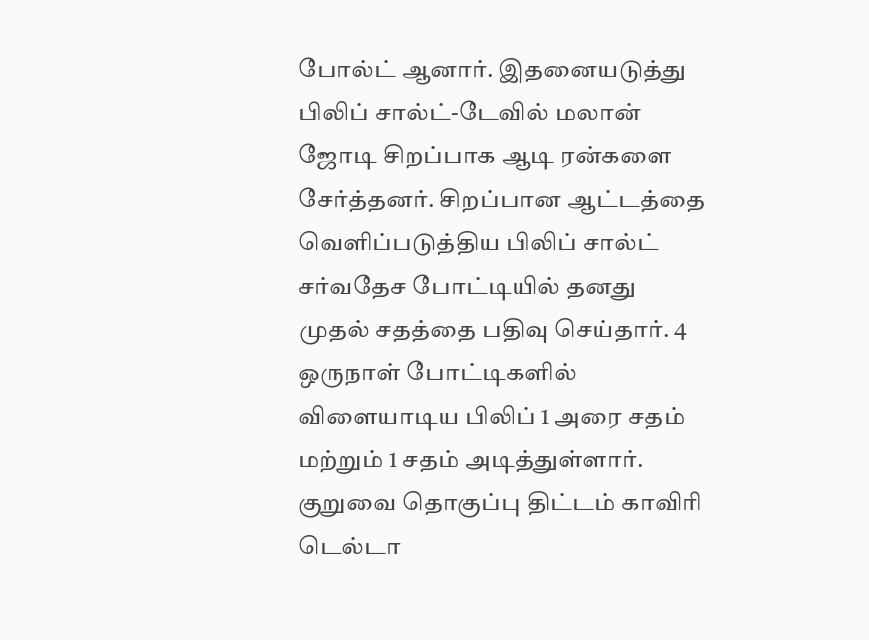போல்ட் ஆனார். இதனையடுத்து பிலிப் சால்ட்-டேவில் மலான் ஜோடி சிறப்பாக ஆடி ரன்களை சேர்த்தனர். சிறப்பான ஆட்டத்தை வெளிப்படுத்திய பிலிப் சால்ட் சர்வதேச போட்டியில் தனது முதல் சதத்தை பதிவு செய்தார். 4 ஒருநாள் போட்டிகளில் விளையாடிய பிலிப் 1 அரை சதம் மற்றும் 1 சதம் அடித்துள்ளார்.
குறுவை தொகுப்பு திட்டம் காவிரி டெல்டா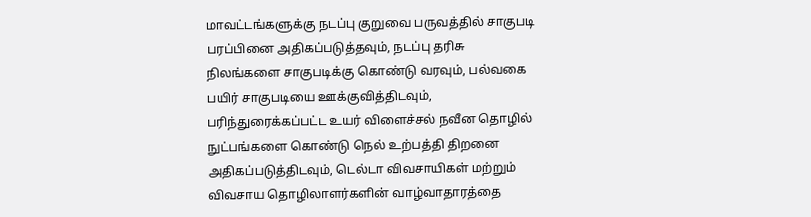மாவட்டங்களுக்கு நடப்பு குறுவை பருவத்தில் சாகுபடி பரப்பினை அதிகப்படுத்தவும், நடப்பு தரிசு நிலங்களை சாகுபடிக்கு கொண்டு வரவும், பல்வகை பயிர் சாகுபடியை ஊக்குவித்திடவும், பரிந்துரைக்கப்பட்ட உயர் விளைச்சல் நவீன தொழில் நுட்பங்களை கொண்டு நெல் உற்பத்தி திறனை அதிகப்படுத்திடவும், டெல்டா விவசாயிகள் மற்றும் விவசாய தொழிலாளர்களின் வாழ்வாதாரத்தை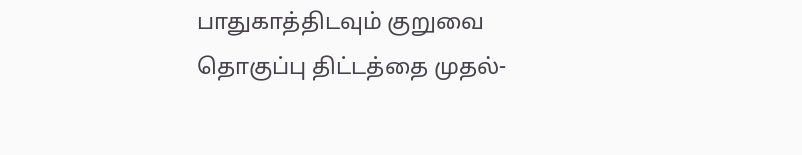பாதுகாத்திடவும் குறுவை தொகுப்பு திட்டத்தை முதல்-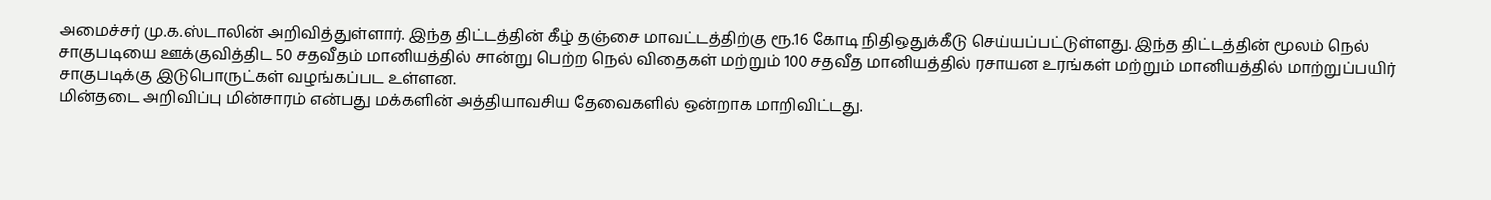அமைச்சர் மு.க.ஸ்டாலின் அறிவித்துள்ளார். இந்த திட்டத்தின் கீழ் தஞ்சை மாவட்டத்திற்கு ரூ.16 கோடி நிதிஒதுக்கீடு செய்யப்பட்டுள்ளது. இந்த திட்டத்தின் மூலம் நெல் சாகுபடியை ஊக்குவித்திட 50 சதவீதம் மானியத்தில் சான்று பெற்ற நெல் விதைகள் மற்றும் 100 சதவீத மானியத்தில் ரசாயன உரங்கள் மற்றும் மானியத்தில் மாற்றுப்பயிர் சாகுபடிக்கு இடுபொருட்கள் வழங்கப்பட உள்ளன.
மின்தடை அறிவிப்பு மின்சாரம் என்பது மக்களின் அத்தியாவசிய தேவைகளில் ஒன்றாக மாறிவிட்டது.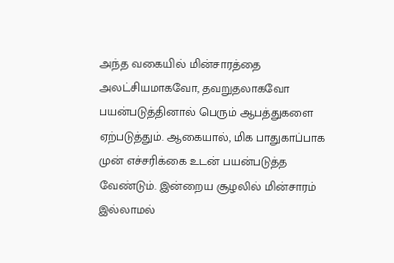அந்த வகையில் மின்சாரத்தை அலட்சியமாகவோ, தவறுதலாகவோ பயன்படுத்தினால் பெரும் ஆபத்துகளை ஏற்படுத்தும். ஆகையால், மிக பாதுகாப்பாக முன் எச்சரிக்கை உடன் பயன்படுத்த வேண்டும். இன்றைய சூழலில் மின்சாரம் இல்லாமல்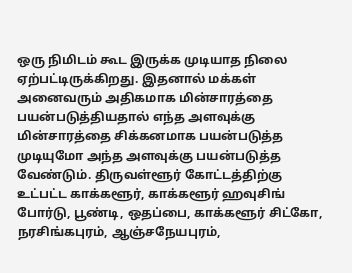ஒரு நிமிடம் கூட இருக்க முடியாத நிலை ஏற்பட்டிருக்கிறது. இதனால் மக்கள் அனைவரும் அதிகமாக மின்சாரத்தை பயன்படுத்தியதால் எந்த அளவுக்கு மின்சாரத்தை சிக்கனமாக பயன்படுத்த முடியுமோ அந்த அளவுக்கு பயன்படுத்த வேண்டும். திருவள்ளூர் கோட்டத்திற்கு உட்பட்ட காக்களூர், காக்களூர் ஹவுசிங் போர்டு, பூண்டி, ஒதப்பை, காக்களூர் சிட்கோ, நரசிங்கபுரம், ஆஞ்சநேயபுரம்,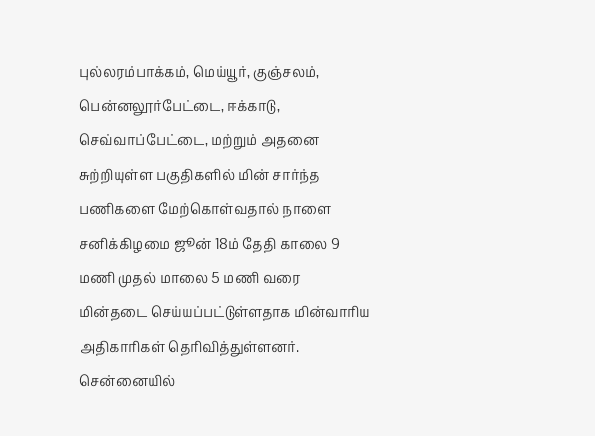புல்லரம்பாக்கம், மெய்யூர், குஞ்சலம், பென்னலூர்பேட்டை, ஈக்காடு, செவ்வாப்பேட்டை, மற்றும் அதனை சுற்றியுள்ள பகுதிகளில் மின் சார்ந்த பணிகளை மேற்கொள்வதால் நாளை சனிக்கிழமை ஜூன் 18ம் தேதி காலை 9 மணி முதல் மாலை 5 மணி வரை மின்தடை செய்யப்பட்டுள்ளதாக மின்வாரிய அதிகாரிகள் தெரிவித்துள்ளனர்.
சென்னையில்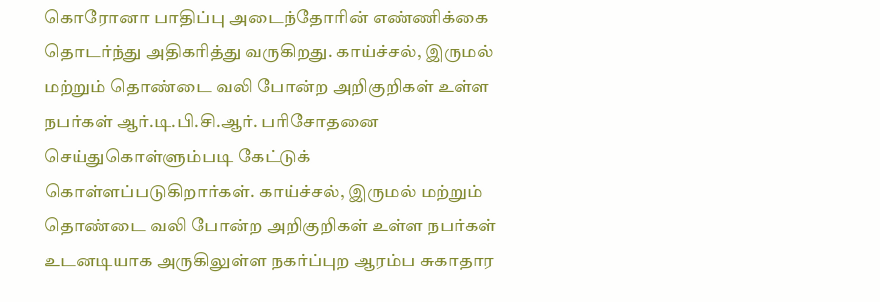கொரோனா பாதிப்பு அடைந்தோரின் எண்ணிக்கை தொடர்ந்து அதிகரித்து வருகிறது. காய்ச்சல், இருமல் மற்றும் தொண்டை வலி போன்ற அறிகுறிகள் உள்ள நபர்கள் ஆர்.டி.பி.சி.ஆர். பரிசோதனை செய்துகொள்ளும்படி கேட்டுக் கொள்ளப்படுகிறார்கள். காய்ச்சல், இருமல் மற்றும் தொண்டை வலி போன்ற அறிகுறிகள் உள்ள நபர்கள் உடனடியாக அருகிலுள்ள நகர்ப்புற ஆரம்ப சுகாதார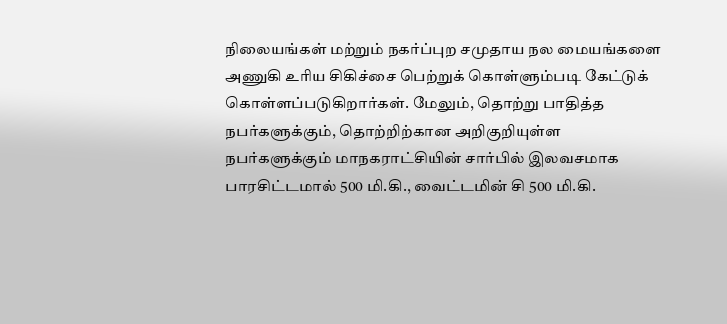நிலையங்கள் மற்றும் நகர்ப்புற சமுதாய நல மையங்களை அணுகி உரிய சிகிச்சை பெற்றுக் கொள்ளும்படி கேட்டுக் கொள்ளப்படுகிறார்கள். மேலும், தொற்று பாதித்த நபர்களுக்கும், தொற்றிற்கான அறிகுறியுள்ள நபர்களுக்கும் மாநகராட்சியின் சார்பில் இலவசமாக பாரசிட்டமால் 500 மி.கி., வைட்டமின் சி 500 மி.கி.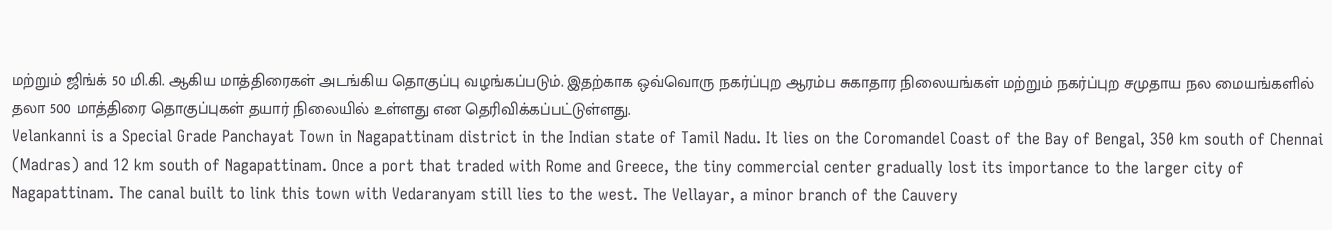மற்றும் ஜிங்க் 50 மி.கி. ஆகிய மாத்திரைகள் அடங்கிய தொகுப்பு வழங்கப்படும். இதற்காக ஒவ்வொரு நகர்ப்புற ஆரம்ப சுகாதார நிலையங்கள் மற்றும் நகர்ப்புற சமுதாய நல மையங்களில் தலா 500 மாத்திரை தொகுப்புகள் தயார் நிலையில் உள்ளது என தெரிவிக்கப்பட்டுள்ளது.
Velankanni is a Special Grade Panchayat Town in Nagapattinam district in the Indian state of Tamil Nadu. It lies on the Coromandel Coast of the Bay of Bengal, 350 km south of Chennai (Madras) and 12 km south of Nagapattinam. Once a port that traded with Rome and Greece, the tiny commercial center gradually lost its importance to the larger city of Nagapattinam. The canal built to link this town with Vedaranyam still lies to the west. The Vellayar, a minor branch of the Cauvery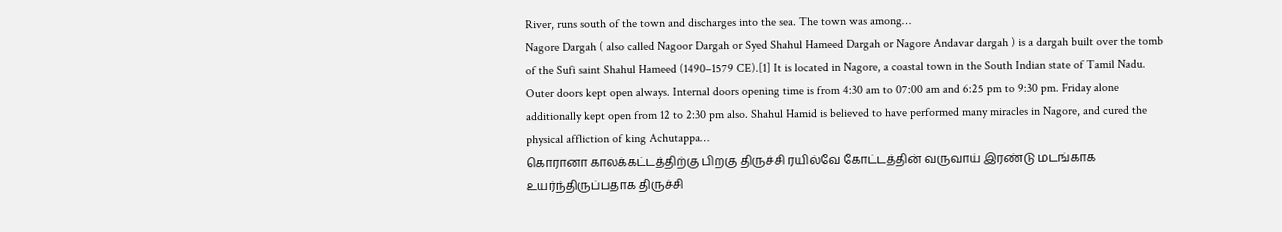River, runs south of the town and discharges into the sea. The town was among…
Nagore Dargah ( also called Nagoor Dargah or Syed Shahul Hameed Dargah or Nagore Andavar dargah ) is a dargah built over the tomb of the Sufi saint Shahul Hameed (1490–1579 CE).[1] It is located in Nagore, a coastal town in the South Indian state of Tamil Nadu. Outer doors kept open always. Internal doors opening time is from 4:30 am to 07:00 am and 6:25 pm to 9:30 pm. Friday alone additionally kept open from 12 to 2:30 pm also. Shahul Hamid is believed to have performed many miracles in Nagore, and cured the physical affliction of king Achutappa…
கொரானா காலக்கட்டத்திற்கு பிறகு திருச்சி ரயில்வே கோட்டத்தின் வருவாய் இரண்டு மடங்காக உயர்ந்திருப்பதாக திருச்சி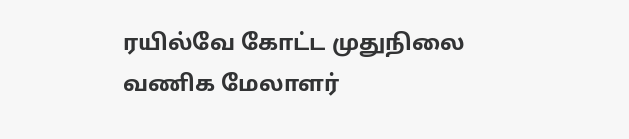ரயில்வே கோட்ட முதுநிலை வணிக மேலாளர்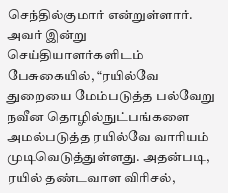செந்தில்குமார் என்றுள்ளார். அவர் இன்று செய்தியாளர்களிடம் பேசுகையில், “ரயில்வே துறையை மேம்படுத்த பல்வேறு நவீன தொழில்நுட்பங்களை அமல்படுத்த ரயில்வே வாரியம் முடிவெடுத்துள்ளது. அதன்படி, ரயில் தண்டவாள விரிசல்,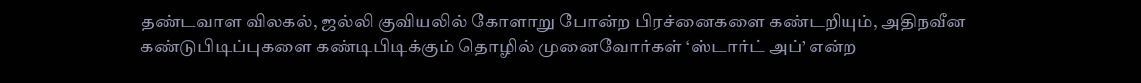தண்டவாள விலகல், ஜல்லி குவியலில் கோளாறு போன்ற பிரச்னைகளை கண்டறியும், அதிநவீன கண்டுபிடிப்புகளை கண்டிபிடிக்கும் தொழில் முனைவோர்கள் ‘ஸ்டார்ட் அப்’ என்ற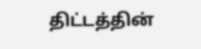திட்டத்தின்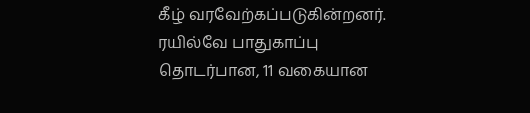கீழ் வரவேற்கப்படுகின்றனர். ரயில்வே பாதுகாப்பு தொடர்பான, 11 வகையான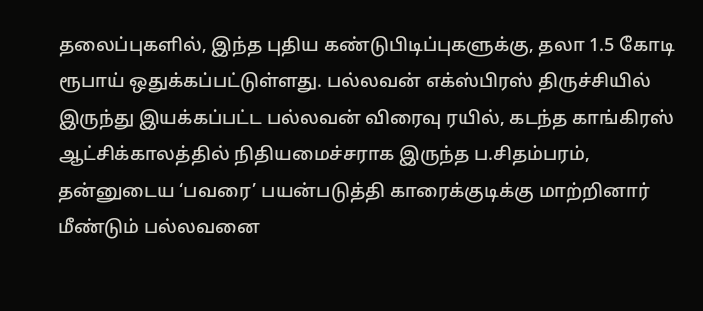தலைப்புகளில், இந்த புதிய கண்டுபிடிப்புகளுக்கு, தலா 1.5 கோடி ரூபாய் ஒதுக்கப்பட்டுள்ளது. பல்லவன் எக்ஸ்பிரஸ் திருச்சியில் இருந்து இயக்கப்பட்ட பல்லவன் விரைவு ரயில், கடந்த காங்கிரஸ் ஆட்சிக்காலத்தில் நிதியமைச்சராக இருந்த ப.சிதம்பரம், தன்னுடைய ‘பவரை’ பயன்படுத்தி காரைக்குடிக்கு மாற்றினார் மீண்டும் பல்லவனை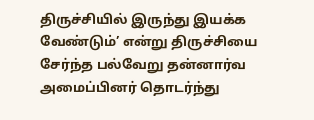திருச்சியில் இருந்து இயக்க வேண்டும்’ என்று திருச்சியை சேர்ந்த பல்வேறு தன்னார்வ அமைப்பினர் தொடர்ந்து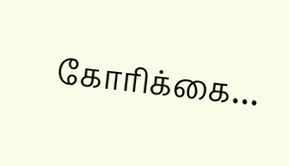கோரிக்கை…